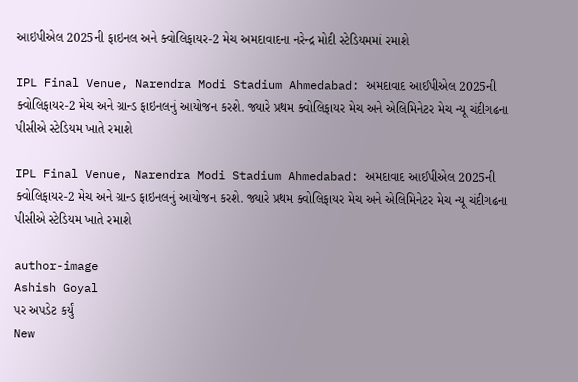આઇપીએલ 2025ની ફાઇનલ અને ક્વોલિફાયર-2 મેચ અમદાવાદના નરેન્દ્ર મોદી સ્ટેડિયમમાં રમાશે

IPL Final Venue, Narendra Modi Stadium Ahmedabad: અમદાવાદ આઈપીએલ 2025ની ક્વોલિફાયર-2 મેચ અને ગ્રાન્ડ ફાઇનલનું આયોજન કરશે. જ્યારે પ્રથમ ક્વોલિફાયર મેચ અને એલિમિનેટર મેચ ન્યૂ ચંદીગઢના પીસીએ સ્ટેડિયમ ખાતે રમાશે

IPL Final Venue, Narendra Modi Stadium Ahmedabad: અમદાવાદ આઈપીએલ 2025ની ક્વોલિફાયર-2 મેચ અને ગ્રાન્ડ ફાઇનલનું આયોજન કરશે. જ્યારે પ્રથમ ક્વોલિફાયર મેચ અને એલિમિનેટર મેચ ન્યૂ ચંદીગઢના પીસીએ સ્ટેડિયમ ખાતે રમાશે

author-image
Ashish Goyal
પર અપડેટ કર્યું
New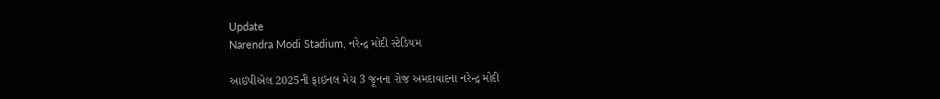Update
Narendra Modi Stadium, નરેન્દ્ર મોદી સ્ટેડિયમ

આઇપીએલ 2025ની ફાઇનલ મેચ 3 જૂનના રોજ અમદાવાદના નરેન્દ્ર મોદી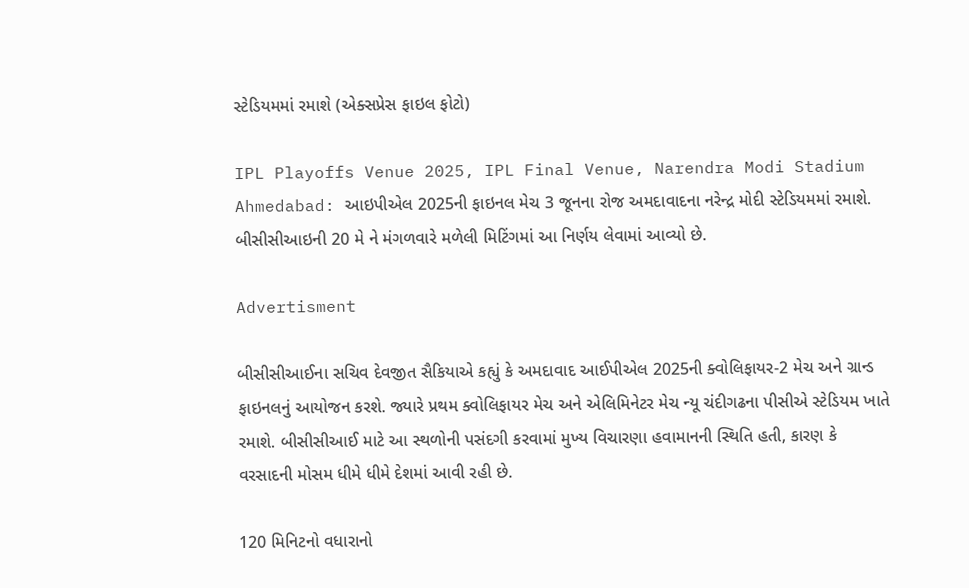સ્ટેડિયમમાં રમાશે (એક્સપ્રેસ ફાઇલ ફોટો)

IPL Playoffs Venue 2025, IPL Final Venue, Narendra Modi Stadium Ahmedabad: આઇપીએલ 2025ની ફાઇનલ મેચ 3 જૂનના રોજ અમદાવાદના નરેન્દ્ર મોદી સ્ટેડિયમમાં રમાશે. બીસીસીઆઇની 20 મે ને મંગળવારે મળેલી મિટિંગમાં આ નિર્ણય લેવામાં આવ્યો છે.

Advertisment

બીસીસીઆઈના સચિવ દેવજીત સૈકિયાએ કહ્યું કે અમદાવાદ આઈપીએલ 2025ની ક્વોલિફાયર-2 મેચ અને ગ્રાન્ડ ફાઇનલનું આયોજન કરશે. જ્યારે પ્રથમ ક્વોલિફાયર મેચ અને એલિમિનેટર મેચ ન્યૂ ચંદીગઢના પીસીએ સ્ટેડિયમ ખાતે રમાશે. બીસીસીઆઈ માટે આ સ્થળોની પસંદગી કરવામાં મુખ્ય વિચારણા હવામાનની સ્થિતિ હતી, કારણ કે વરસાદની મોસમ ધીમે ધીમે દેશમાં આવી રહી છે.

120 મિનિટનો વધારાનો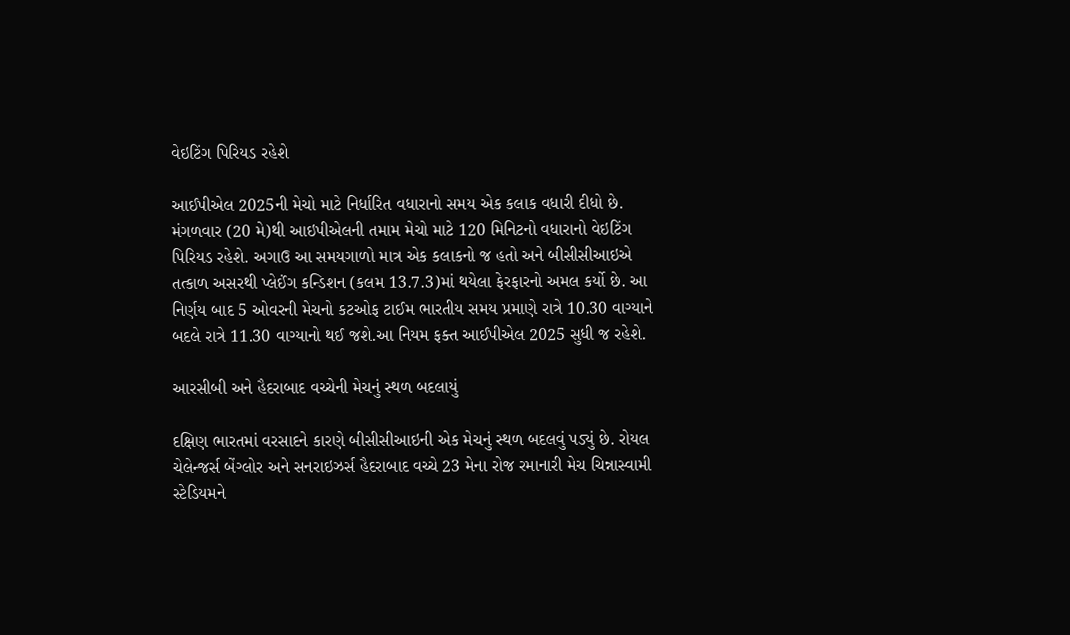વેઇટિંગ પિરિયડ રહેશે

આઈપીએલ 2025ની મેચો માટે નિર્ધારિત વધારાનો સમય એક કલાક વધારી દીધો છે. મંગળવાર (20 મે)થી આઇપીએલની તમામ મેચો માટે 120 મિનિટનો વધારાનો વેઇટિંગ પિરિયડ રહેશે. અગાઉ આ સમયગાળો માત્ર એક કલાકનો જ હતો અને બીસીસીઆઇએ તત્કાળ અસરથી પ્લેઈંગ કન્ડિશન (કલમ 13.7.3)માં થયેલા ફેરફારનો અમલ કર્યો છે. આ નિર્ણય બાદ 5 ઓવરની મેચનો કટઓફ ટાઈમ ભારતીય સમય પ્રમાણે રાત્રે 10.30 વાગ્યાને બદલે રાત્રે 11.30 વાગ્યાનો થઈ જશે.આ નિયમ ફક્ત આઈપીએલ 2025 સુધી જ રહેશે.

આરસીબી અને હૈદરાબાદ વચ્ચેની મેચનું સ્થળ બદલાયું

દક્ષિણ ભારતમાં વરસાદને કારણે બીસીસીઆઇની એક મેચનું સ્થળ બદલવું પડ્યું છે. રોયલ ચેલેન્જર્સ બેંગ્લોર અને સનરાઇઝર્સ હૈદરાબાદ વચ્ચે 23 મેના રોજ રમાનારી મેચ ચિન્નાસ્વામી સ્ટેડિયમને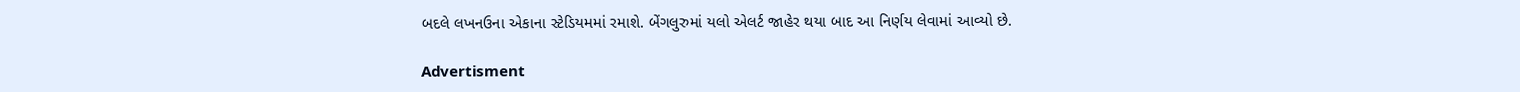બદલે લખનઉના એકાના સ્ટેડિયમમાં રમાશે. બેંગલુરુમાં યલો એલર્ટ જાહેર થયા બાદ આ નિર્ણય લેવામાં આવ્યો છે.

Advertisment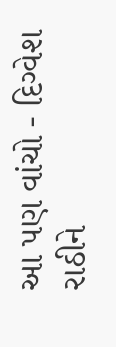આ પણ વાંચો - દિગ્વેશ રાઠીને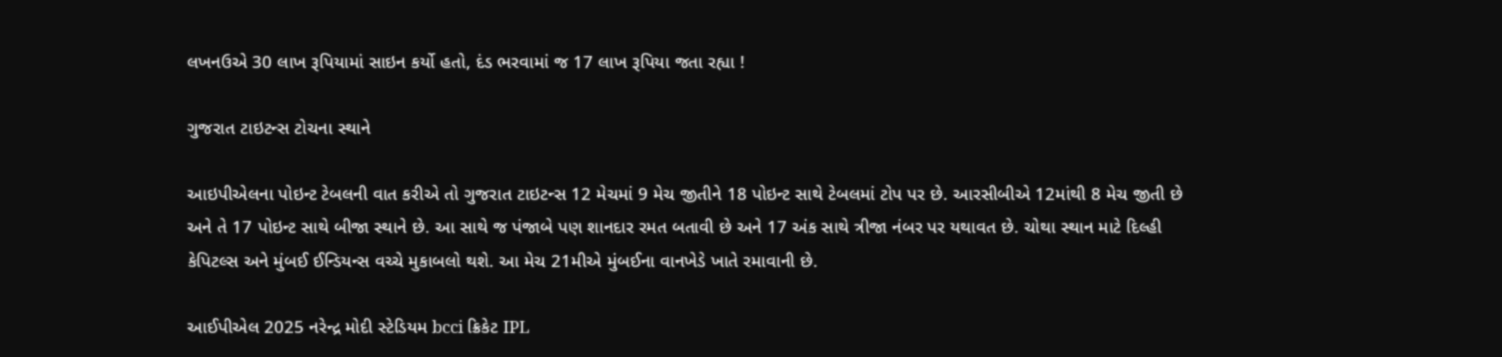લખનઉએ 30 લાખ રૂપિયામાં સાઇન કર્યો હતો, દંડ ભરવામાં જ 17 લાખ રૂપિયા જતા રહ્યા !

ગુજરાત ટાઇટન્સ ટોચના સ્થાને

આઇપીએલના પોઇન્ટ ટેબલની વાત કરીએ તો ગુજરાત ટાઇટન્સ 12 મેચમાં 9 મેચ જીતીને 18 પોઇન્ટ સાથે ટેબલમાં ટોપ પર છે. આરસીબીએ 12માંથી 8 મેચ જીતી છે અને તે 17 પોઇન્ટ સાથે બીજા સ્થાને છે. આ સાથે જ પંજાબે પણ શાનદાર રમત બતાવી છે અને 17 અંક સાથે ત્રીજા નંબર પર યથાવત છે. ચોથા સ્થાન માટે દિલ્હી કેપિટલ્સ અને મુંબઈ ઈન્ડિયન્સ વચ્ચે મુકાબલો થશે. આ મેચ 21મીએ મુંબઈના વાનખેડે ખાતે રમાવાની છે.

આઈપીએલ 2025 નરેન્દ્ર મોદી સ્ટેડિયમ bcci ક્રિકેટ IPL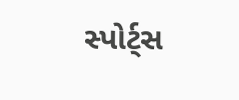સ્પોર્ટ્સ